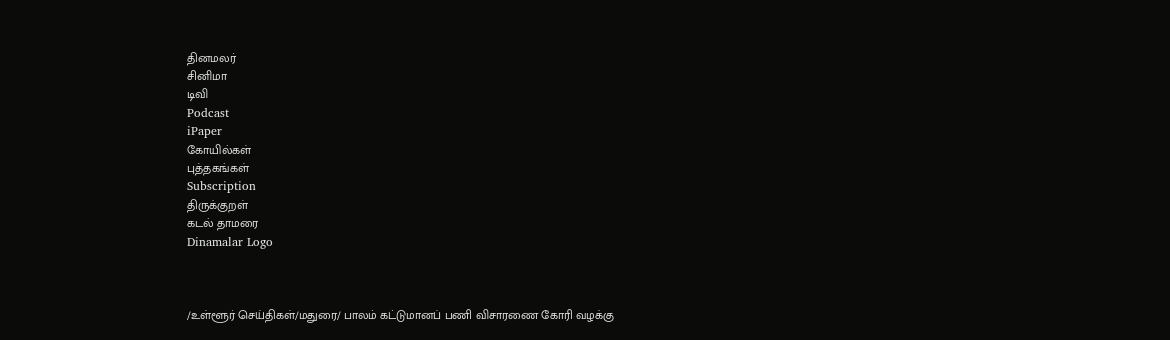தினமலர்
சினிமா
டிவி
Podcast
iPaper
கோயில்கள்
புத்தகங்கள்
Subscription
திருக்குறள்
கடல் தாமரை
Dinamalar Logo



/உள்ளூர் செய்திகள்/மதுரை/ பாலம் கட்டுமானப் பணி விசாரணை கோரி வழக்கு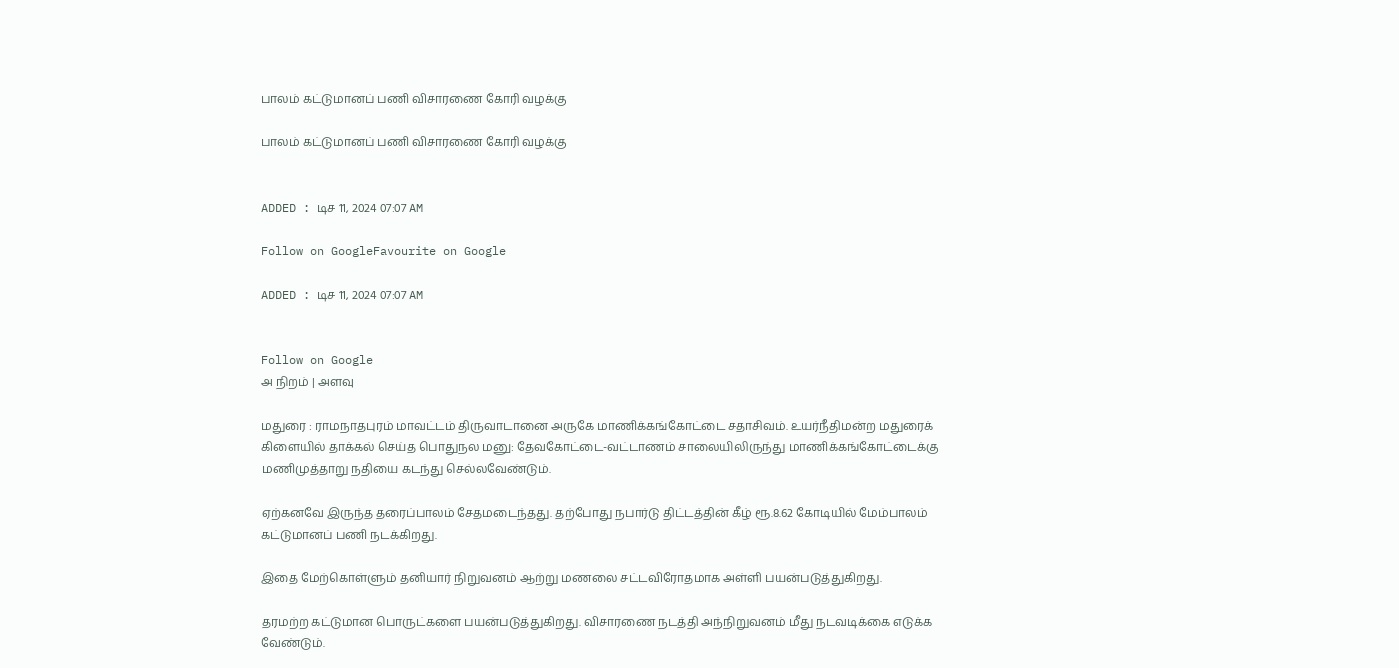பாலம் கட்டுமானப் பணி விசாரணை கோரி வழக்கு

பாலம் கட்டுமானப் பணி விசாரணை கோரி வழக்கு


ADDED : டிச 11, 2024 07:07 AM

Follow on GoogleFavourite on Google

ADDED : டிச 11, 2024 07:07 AM


Follow on Google
அ நிறம் | அளவு

மதுரை : ராமநாதபுரம் மாவட்டம் திருவாடானை அருகே மாணிக்கங்கோட்டை சதாசிவம். உயர்நீதிமன்ற மதுரைக் கிளையில் தாக்கல் செய்த பொதுநல மனு: தேவகோட்டை-வட்டாணம் சாலையிலிருந்து மாணிக்கங்கோட்டைக்கு மணிமுத்தாறு நதியை கடந்து செல்லவேண்டும்.

ஏற்கனவே இருந்த தரைப்பாலம் சேதமடைந்தது. தற்போது நபார்டு திட்டத்தின் கீழ் ரூ.8.62 கோடியில் மேம்பாலம் கட்டுமானப் பணி நடக்கிறது.

இதை மேற்கொள்ளும் தனியார் நிறுவனம் ஆற்று மணலை சட்டவிரோதமாக அள்ளி பயன்படுத்துகிறது.

தரமற்ற கட்டுமான பொருட்களை பயன்படுத்துகிறது. விசாரணை நடத்தி அந்நிறுவனம் மீது நடவடிக்கை எடுக்க வேண்டும்.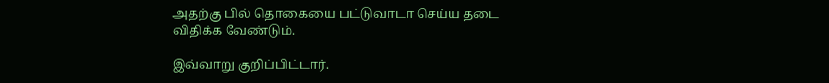அதற்கு பில் தொகையை பட்டுவாடா செய்ய தடை விதிக்க வேண்டும்.

இவ்வாறு குறிப்பிட்டார்.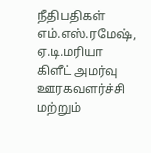நீதிபதிகள் எம்.எஸ்.ரமேஷ், ஏ.டி.மரியா கிளீட் அமர்வு ஊரகவளர்ச்சி மற்றும்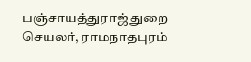பஞ்சாயத்துராஜ்துறை செயலர், ராமநாதபுரம்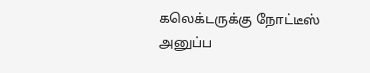கலெக்டருக்கு நோட்டீஸ் அனுப்ப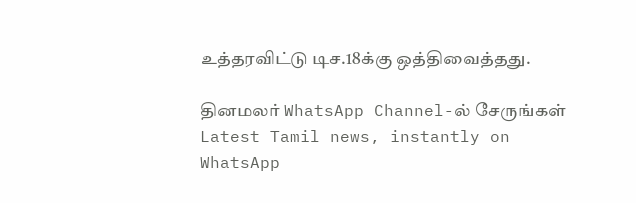உத்தரவிட்டு டிச.18க்கு ஒத்திவைத்தது.

தினமலர் WhatsApp Channel-ல் சேருங்கள்
Latest Tamil news, instantly on WhatsApp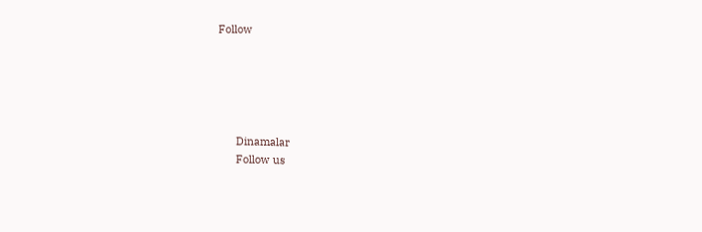Follow





      Dinamalar
      Follow us